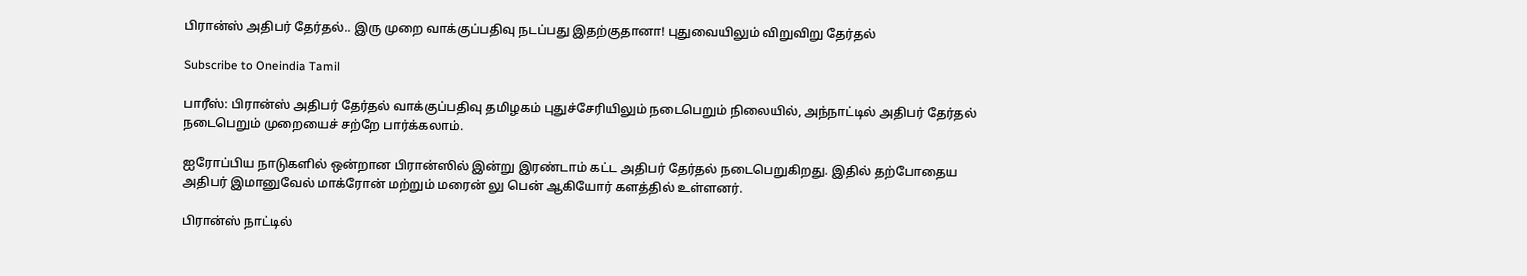பிரான்ஸ் அதிபர் தேர்தல்.. இரு முறை வாக்குப்பதிவு நடப்பது இதற்குதானா! புதுவையிலும் விறுவிறு தேர்தல்

Subscribe to Oneindia Tamil

பாரீஸ்: பிரான்ஸ் அதிபர் தேர்தல் வாக்குப்பதிவு தமிழகம் புதுச்சேரியிலும் நடைபெறும் நிலையில், அந்நாட்டில் அதிபர் தேர்தல் நடைபெறும் முறையைச் சற்றே பார்க்கலாம்.

ஐரோப்பிய நாடுகளில் ஒன்றான பிரான்ஸில் இன்று இரண்டாம் கட்ட அதிபர் தேர்தல் நடைபெறுகிறது. இதில் தற்போதைய அதிபர் இமானுவேல் மாக்ரோன் மற்றும் மரைன் லு பென் ஆகியோர் களத்தில் உள்ளனர்.

பிரான்ஸ் நாட்டில்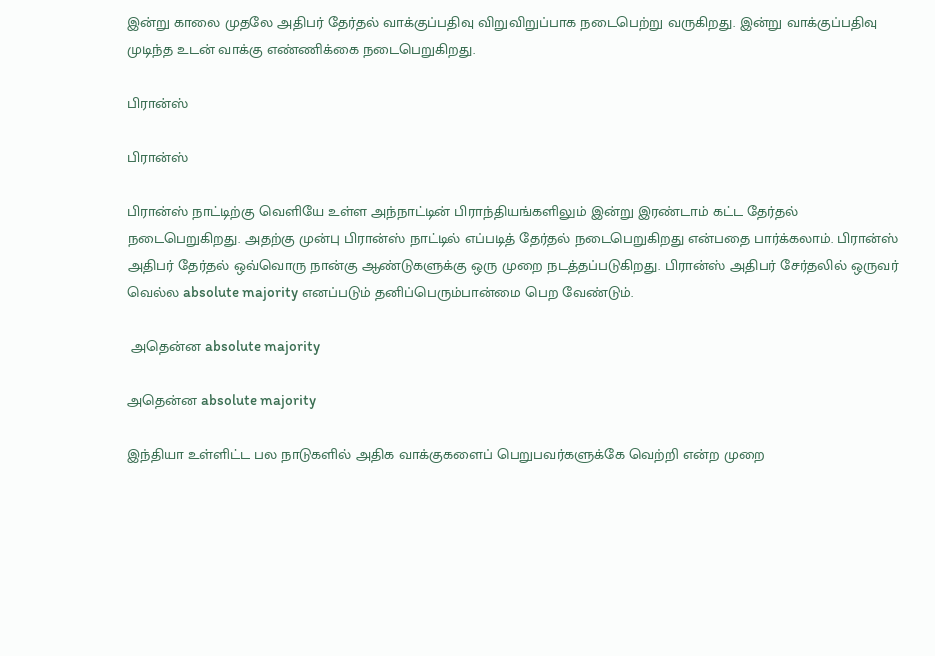இன்று காலை முதலே அதிபர் தேர்தல் வாக்குப்பதிவு விறுவிறுப்பாக நடைபெற்று வருகிறது. இன்று வாக்குப்பதிவு முடிந்த உடன் வாக்கு எண்ணிக்கை நடைபெறுகிறது.

பிரான்ஸ்

பிரான்ஸ்

பிரான்ஸ் நாட்டிற்கு வெளியே உள்ள அந்நாட்டின் பிராந்தியங்களிலும் இன்று இரண்டாம் கட்ட தேர்தல் நடைபெறுகிறது. அதற்கு முன்பு பிரான்ஸ் நாட்டில் எப்படித் தேர்தல் நடைபெறுகிறது என்பதை பார்க்கலாம். பிரான்ஸ் அதிபர் தேர்தல் ஒவ்வொரு நான்கு ஆண்டுகளுக்கு ஒரு முறை நடத்தப்படுகிறது. பிரான்ஸ் அதிபர் சேர்தலில் ஒருவர் வெல்ல absolute majority எனப்படும் தனிப்பெரும்பான்மை பெற வேண்டும்.

 அதென்ன absolute majority

அதென்ன absolute majority

இந்தியா உள்ளிட்ட பல நாடுகளில் அதிக வாக்குகளைப் பெறுபவர்களுக்கே வெற்றி என்ற முறை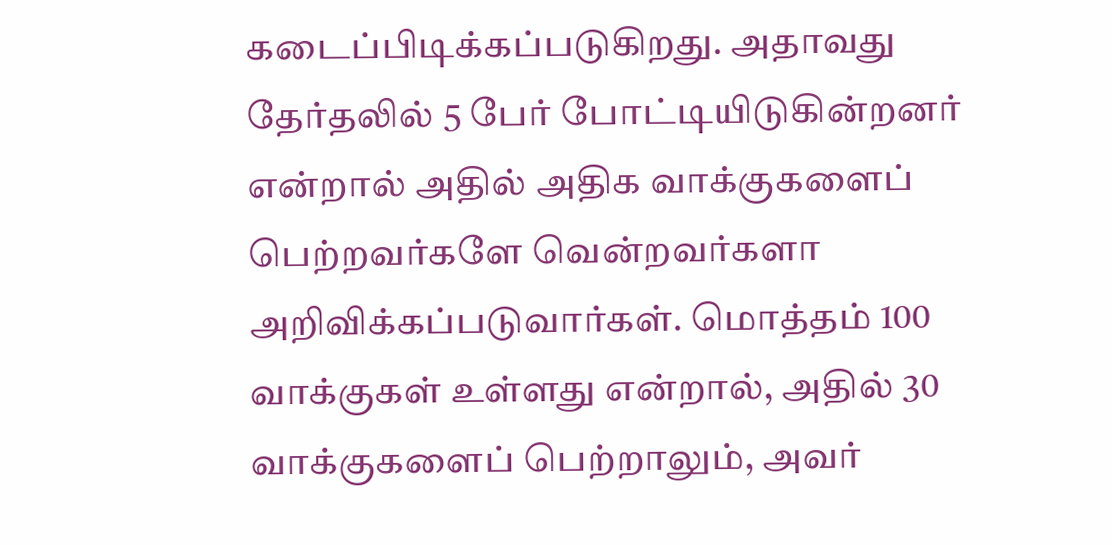கடைப்பிடிக்கப்படுகிறது. அதாவது தேர்தலில் 5 பேர் போட்டியிடுகின்றனர் என்றால் அதில் அதிக வாக்குகளைப் பெற்றவர்களே வென்றவர்களா அறிவிக்கப்படுவார்கள். மொத்தம் 100 வாக்குகள் உள்ளது என்றால், அதில் 30 வாக்குகளைப் பெற்றாலும், அவர்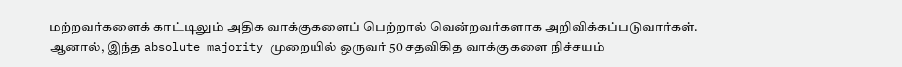மற்றவர்களைக் காட்டிலும் அதிக வாக்குகளைப் பெற்றால் வென்றவர்களாக அறிவிக்கப்படுவார்கள். ஆனால், இந்த absolute majority முறையில் ஒருவர் 50 சதவிகித வாக்குகளை நிச்சயம்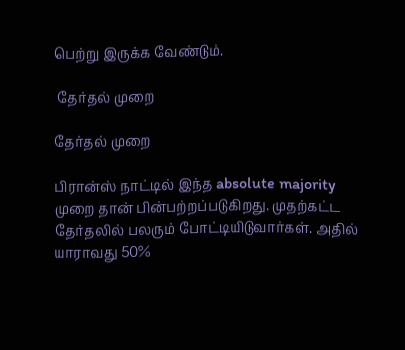பெற்று இருக்க வேண்டும்.

 தேர்தல் முறை

தேர்தல் முறை

பிரான்ஸ் நாட்டில் இந்த absolute majority முறை தான் பின்பற்றப்படுகிறது. முதற்கட்ட தேர்தலில் பலரும் போட்டியிடுவார்கள். அதில் யாராவது 50%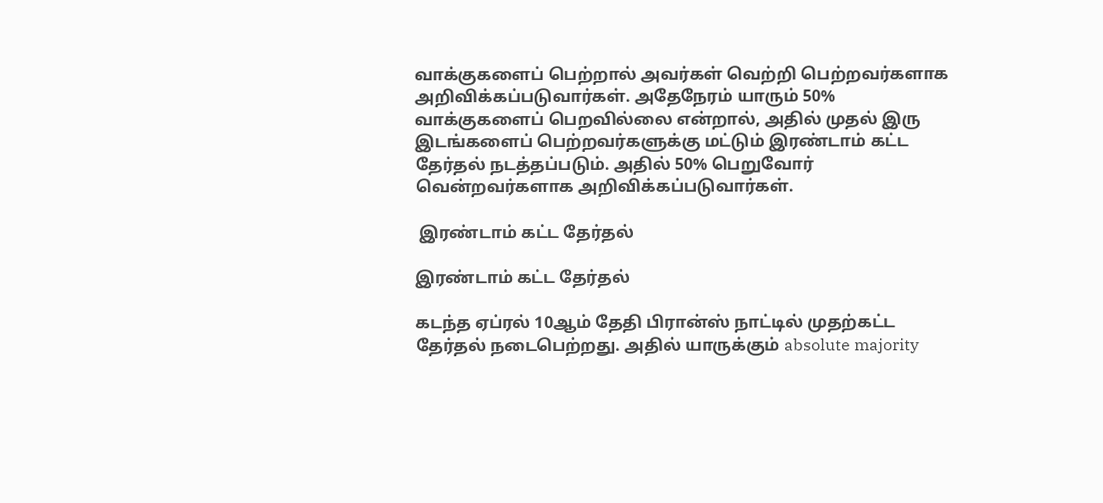வாக்குகளைப் பெற்றால் அவர்கள் வெற்றி பெற்றவர்களாக அறிவிக்கப்படுவார்கள். அதேநேரம் யாரும் 50% வாக்குகளைப் பெறவில்லை என்றால், அதில் முதல் இரு இடங்களைப் பெற்றவர்களுக்கு மட்டும் இரண்டாம் கட்ட தேர்தல் நடத்தப்படும். அதில் 50% பெறுவோர் வென்றவர்களாக அறிவிக்கப்படுவார்கள்.

 இரண்டாம் கட்ட தேர்தல்

இரண்டாம் கட்ட தேர்தல்

கடந்த ஏப்ரல் 10ஆம் தேதி பிரான்ஸ் நாட்டில் முதற்கட்ட தேர்தல் நடைபெற்றது. அதில் யாருக்கும் absolute majority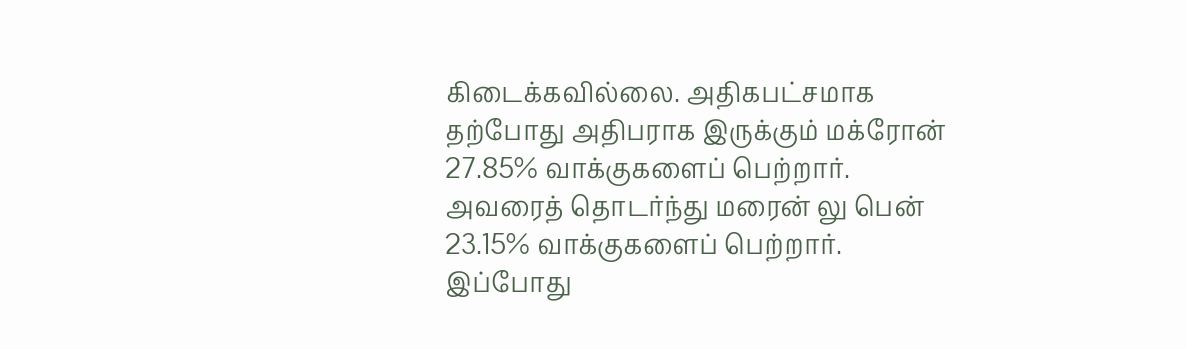கிடைக்கவில்லை. அதிகபட்சமாக தற்போது அதிபராக இருக்கும் மக்ரோன் 27.85% வாக்குகளைப் பெற்றார். அவரைத் தொடர்ந்து மரைன் லு பென் 23.15% வாக்குகளைப் பெற்றார். இப்போது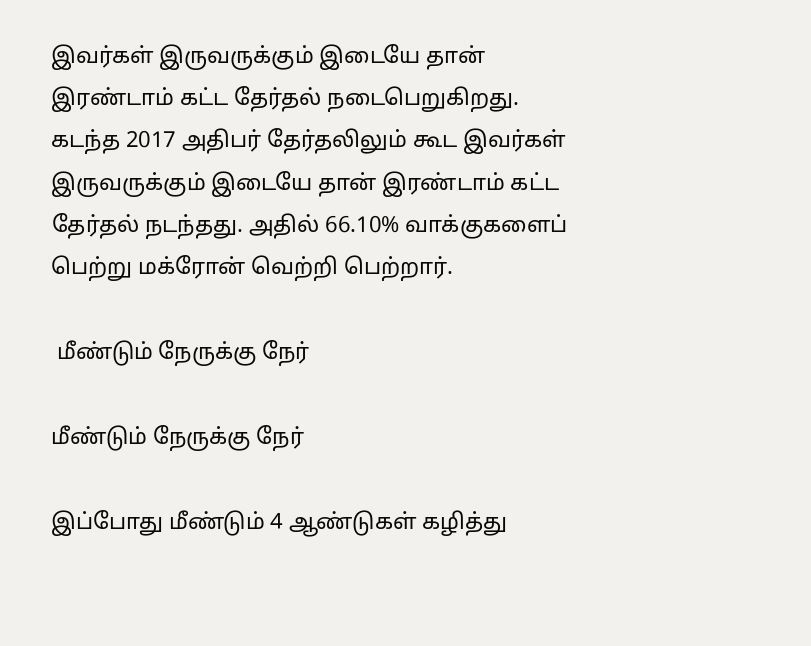இவர்கள் இருவருக்கும் இடையே தான் இரண்டாம் கட்ட தேர்தல் நடைபெறுகிறது. கடந்த 2017 அதிபர் தேர்தலிலும் கூட இவர்கள் இருவருக்கும் இடையே தான் இரண்டாம் கட்ட தேர்தல் நடந்தது. அதில் 66.10% வாக்குகளைப் பெற்று மக்ரோன் வெற்றி பெற்றார்.

 மீண்டும் நேருக்கு நேர்

மீண்டும் நேருக்கு நேர்

இப்போது மீண்டும் 4 ஆண்டுகள் கழித்து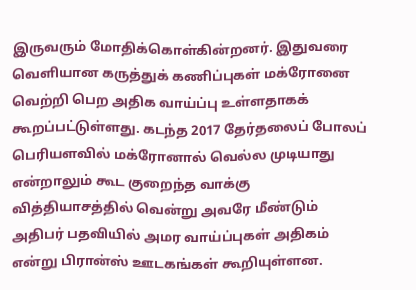இருவரும் மோதிக்கொள்கின்றனர். இதுவரை வெளியான கருத்துக் கணிப்புகள் மக்ரோனை வெற்றி பெற அதிக வாய்ப்பு உள்ளதாகக் கூறப்பட்டுள்ளது. கடந்த 2017 தேர்தலைப் போலப் பெரியளவில் மக்ரோனால் வெல்ல முடியாது என்றாலும் கூட குறைந்த வாக்கு வித்தியாசத்தில் வென்று அவரே மீண்டும் அதிபர் பதவியில் அமர வாய்ப்புகள் அதிகம் என்று பிரான்ஸ் ஊடகங்கள் கூறியுள்ளன.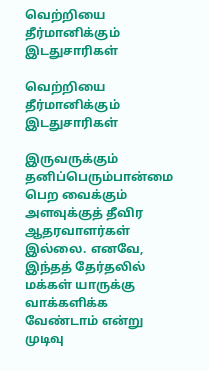வெற்றியை தீர்மானிக்கும் இடதுசாரிகள்

வெற்றியை தீர்மானிக்கும் இடதுசாரிகள்

இருவருக்கும் தனிப்பெரும்பான்மை பெற வைக்கும் அளவுக்குத் தீவிர ஆதரவாளர்கள் இல்லை. எனவே, இந்தத் தேர்தலில் மக்கள் யாருக்கு வாக்களிக்க வேண்டாம் என்று முடிவு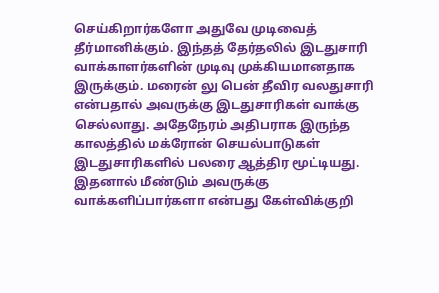செய்கிறார்களோ அதுவே முடிவைத் தீர்மானிக்கும். இந்தத் தேர்தலில் இடதுசாரி வாக்காளர்களின் முடிவு முக்கியமானதாக இருக்கும். மரைன் லு பென் தீவிர வலதுசாரி என்பதால் அவருக்கு இடதுசாரிகள் வாக்கு செல்லாது. அதேநேரம் அதிபராக இருந்த காலத்தில் மக்ரோன் செயல்பாடுகள் இடதுசாரிகளில் பலரை ஆத்திர மூட்டியது. இதனால் மீண்டும் அவருக்கு வாக்களிப்பார்களா என்பது கேள்விக்குறி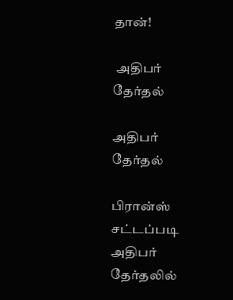தான்!

 அதிபர் தேர்தல்

அதிபர் தேர்தல்

பிரான்ஸ் சட்டப்படி அதிபர் தேர்தலில்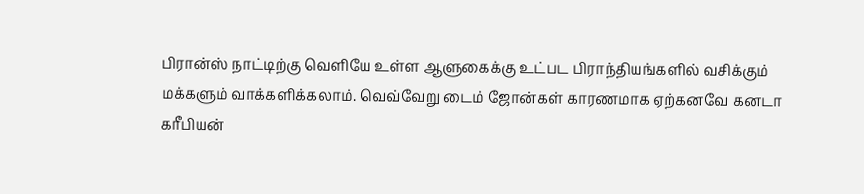பிரான்ஸ் நாட்டிற்கு வெளியே உள்ள ஆளுகைக்கு உட்பட பிராந்தியங்களில் வசிக்கும் மக்களும் வாக்களிக்கலாம். வெவ்வேறு டைம் ஜோன்கள் காரணமாக ஏற்கனவே கனடா கரீபியன்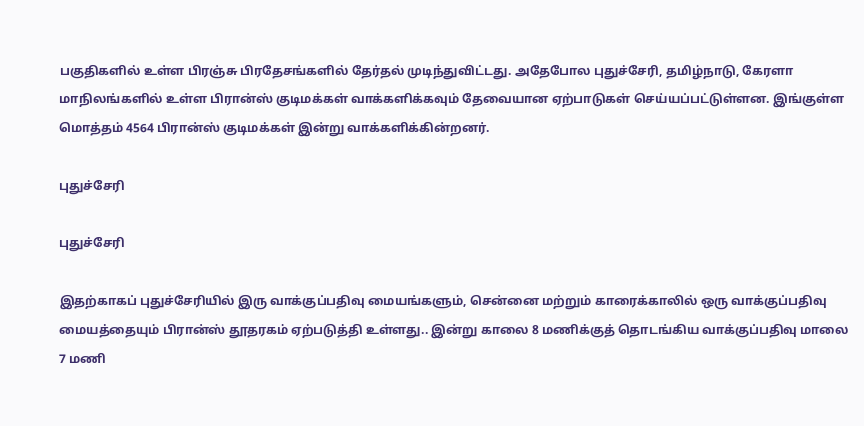பகுதிகளில் உள்ள பிரஞ்சு பிரதேசங்களில் தேர்தல் முடிந்துவிட்டது. அதேபோல புதுச்சேரி, தமிழ்நாடு, கேரளா மாநிலங்களில் உள்ள பிரான்ஸ் குடிமக்கள் வாக்களிக்கவும் தேவையான ஏற்பாடுகள் செய்யப்பட்டுள்ளன. இங்குள்ள மொத்தம் 4564 பிரான்ஸ் குடிமக்கள் இன்று வாக்களிக்கின்றனர்.

புதுச்சேரி

புதுச்சேரி

இதற்காகப் புதுச்சேரியில் இரு வாக்குப்பதிவு மையங்களும், சென்னை மற்றும் காரைக்காலில் ஒரு வாக்குப்பதிவு மையத்தையும் பிரான்ஸ் தூதரகம் ஏற்படுத்தி உள்ளது.. இன்று காலை 8 மணிக்குத் தொடங்கிய வாக்குப்பதிவு மாலை 7 மணி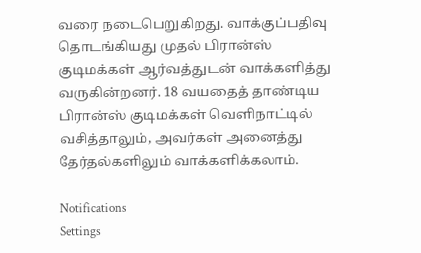வரை நடைபெறுகிறது. வாக்குப்பதிவு தொடங்கியது முதல் பிரான்ஸ் குடிமக்கள் ஆர்வத்துடன் வாக்களித்து வருகின்றனர். 18 வயதைத் தாண்டிய பிரான்ஸ் குடிமக்கள் வெளிநாட்டில் வசித்தாலும், அவர்கள் அனைத்து தேர்தல்களிலும் வாக்களிக்கலாம்.

Notifications
Settings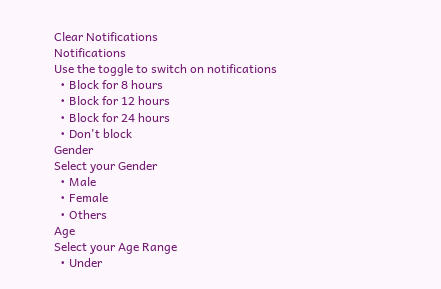Clear Notifications
Notifications
Use the toggle to switch on notifications
  • Block for 8 hours
  • Block for 12 hours
  • Block for 24 hours
  • Don't block
Gender
Select your Gender
  • Male
  • Female
  • Others
Age
Select your Age Range
  • Under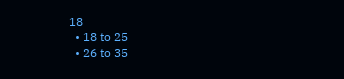18
  • 18 to 25
  • 26 to 35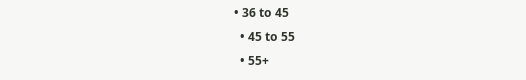• 36 to 45
  • 45 to 55
  • 55+